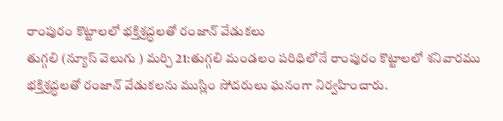రాంపురం కొట్టాలలో భక్తిశ్రద్ధలతో రంజాన్ వేడుకలు
తుగ్గలి (న్యూస్ వెలుగు ) మర్చి 21:తుగ్గలి మండలం పరిధిలోనే రాంపురం కొట్టాలలో శనివారము భక్తిశ్రద్ధలతో రంజాన్ వేడుకలను ముస్లిం సోదరులు ఘనంగా నిర్వహించారు.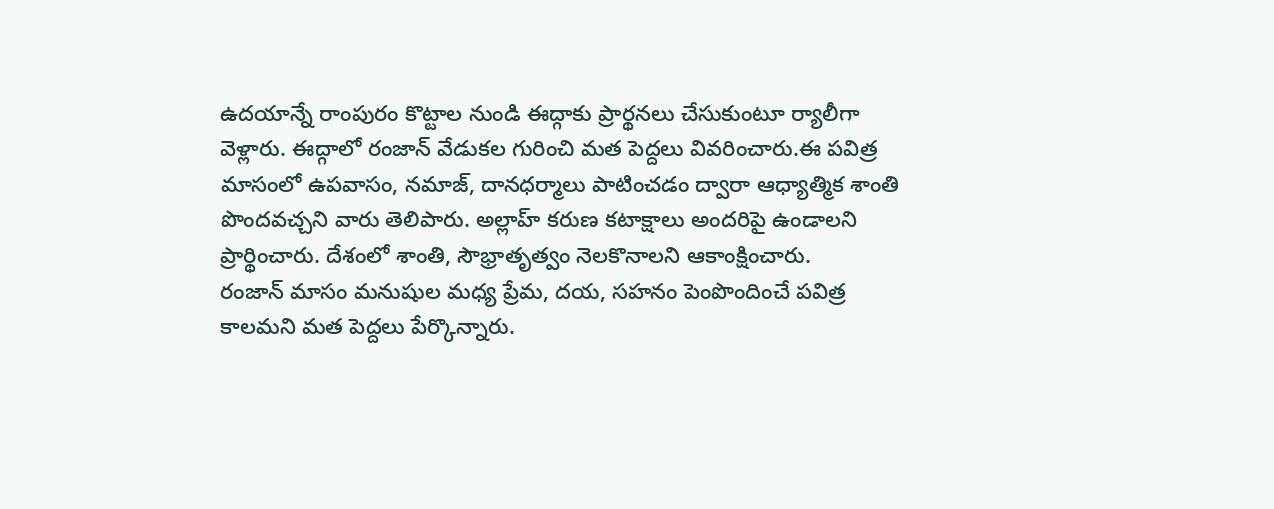ఉదయాన్నే రాంపురం కొట్టాల నుండి ఈద్గాకు ప్రార్థనలు చేసుకుంటూ ర్యాలీగా వెళ్లారు. ఈద్గాలో రంజాన్ వేడుకల గురించి మత పెద్దలు వివరించారు.ఈ పవిత్ర మాసంలో ఉపవాసం, నమాజ్, దానధర్మాలు పాటించడం ద్వారా ఆధ్యాత్మిక శాంతి పొందవచ్చని వారు తెలిపారు. అల్లాహ్ కరుణ కటాక్షాలు అందరిపై ఉండాలని ప్రార్థించారు. దేశంలో శాంతి, సౌభ్రాతృత్వం నెలకొనాలని ఆకాంక్షించారు.
రంజాన్ మాసం మనుషుల మధ్య ప్రేమ, దయ, సహనం పెంపొందించే పవిత్ర కాలమని మత పెద్దలు పేర్కొన్నారు.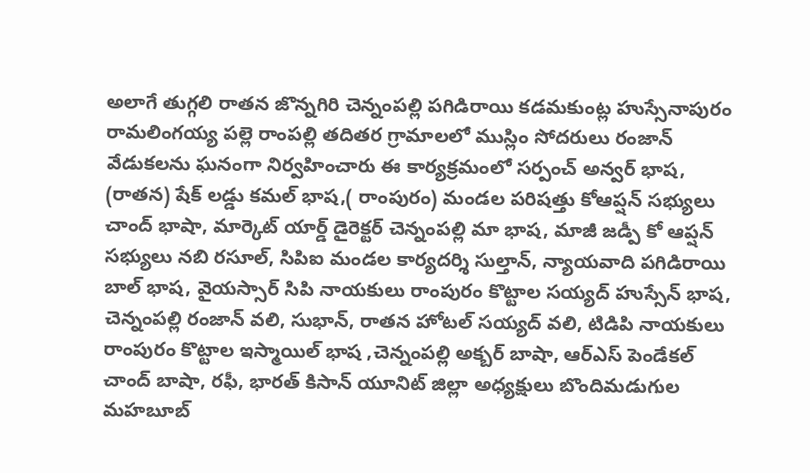అలాగే తుగ్గలి రాతన జొన్నగిరి చెన్నంపల్లి పగిడిరాయి కడమకుంట్ల హుస్సేనాపురం రామలింగయ్య పల్లె రాంపల్లి తదితర గ్రామాలలో ముస్లిం సోదరులు రంజాన్ వేడుకలను ఘనంగా నిర్వహించారు ఈ కార్యక్రమంలో సర్పంచ్ అన్వర్ భాష, (రాతన) షేక్ లడ్డు కమల్ భాష,( రాంపురం) మండల పరిషత్తు కోఆప్షన్ సభ్యులు చాంద్ భాషా, మార్కెట్ యార్డ్ డైరెక్టర్ చెన్నంపల్లి మా భాష, మాజీ జడ్పీ కో ఆప్షన్ సభ్యులు నబి రసూల్, సిపిఐ మండల కార్యదర్శి సుల్తాన్, న్యాయవాది పగిడిరాయి బాల్ భాష, వైయస్సార్ సిపి నాయకులు రాంపురం కొట్టాల సయ్యద్ హుస్సేన్ భాష, చెన్నంపల్లి రంజాన్ వలి, సుభాన్, రాతన హోటల్ సయ్యద్ వలి, టిడిపి నాయకులు రాంపురం కొట్టాల ఇస్మాయిల్ భాష ,చెన్నంపల్లి అక్బర్ బాషా, ఆర్ఎస్ పెండేకల్ చాంద్ బాషా, రఫీ, భారత్ కిసాన్ యూనిట్ జిల్లా అధ్యక్షులు బొందిమడుగుల మహబూబ్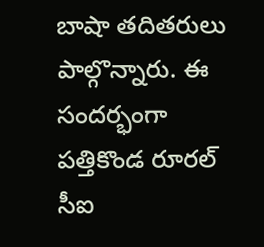బాషా తదితరులు పాల్గొన్నారు. ఈ సందర్భంగా పత్తికొండ రూరల్ సీఐ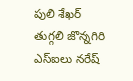పులి శేఖర్ తుగ్గలి జొన్నగిరి ఎస్ఐలు నరేష్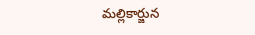మల్లికార్జున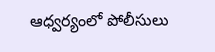ఆధ్వర్యంలో పోలీసులు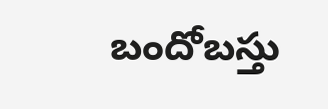బందోబస్తు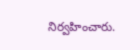నిర్వహించారు.